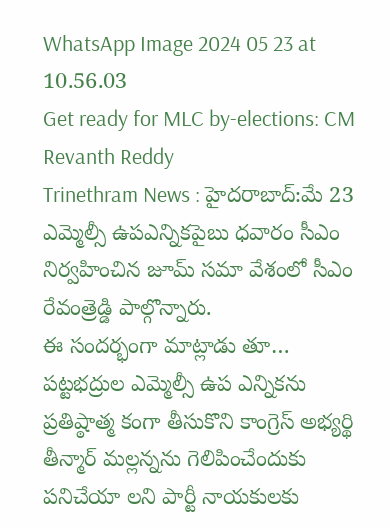WhatsApp Image 2024 05 23 at 10.56.03
Get ready for MLC by-elections: CM Revanth Reddy
Trinethram News : హైదరాబాద్:మే 23
ఎమ్మెల్సీ ఉపఎన్నికపైబు ధవారం సీఎం నిర్వహించిన జూమ్ సమా వేశంలో సీఎం రేవంత్రెడ్డి పాల్గొన్నారు.
ఈ సందర్భంగా మాట్లాడు తూ… పట్టభద్రుల ఎమ్మెల్సీ ఉప ఎన్నికను ప్రతిష్ఠాత్మ కంగా తీసుకొని కాంగ్రెస్ అభ్యర్థి తీన్మార్ మల్లన్నను గెలిపించేందుకు పనిచేయా లని పార్టీ నాయకులకు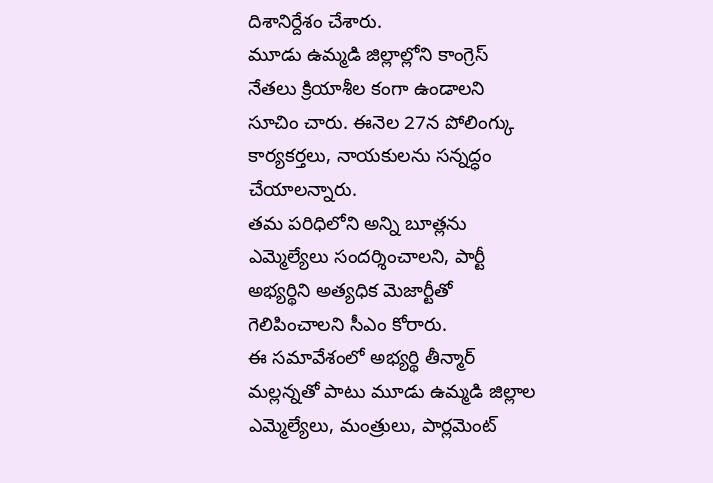దిశానిర్దేశం చేశారు.
మూడు ఉమ్మడి జిల్లాల్లోని కాంగ్రెస్ నేతలు క్రియాశీల కంగా ఉండాలని సూచిం చారు. ఈనెల 27న పోలింగ్కు కార్యకర్తలు, నాయకులను సన్నద్ధం చేయాలన్నారు.
తమ పరిధిలోని అన్ని బూత్లను ఎమ్మెల్యేలు సందర్శించాలని, పార్టీ అభ్యర్థిని అత్యధిక మెజార్టీతో గెలిపించాలని సీఎం కోరారు.
ఈ సమావేశంలో అభ్యర్థి తీన్మార్ మల్లన్నతో పాటు మూడు ఉమ్మడి జిల్లాల ఎమ్మెల్యేలు, మంత్రులు, పార్లమెంట్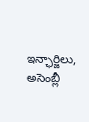ఇన్ఛార్జిలు, అసెంబ్లీ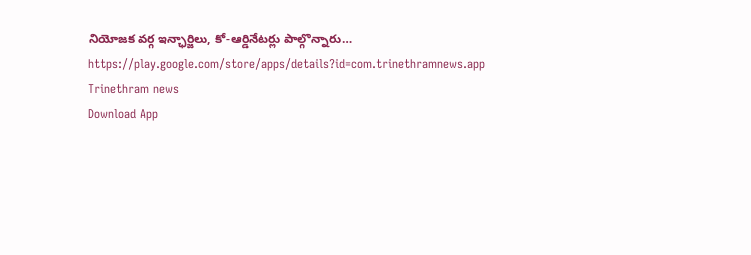నియోజక వర్గ ఇన్ఛార్జిలు, కో-ఆర్డినేటర్లు పాల్గొన్నారు…
https://play.google.com/store/apps/details?id=com.trinethramnews.app
Trinethram news
Download App